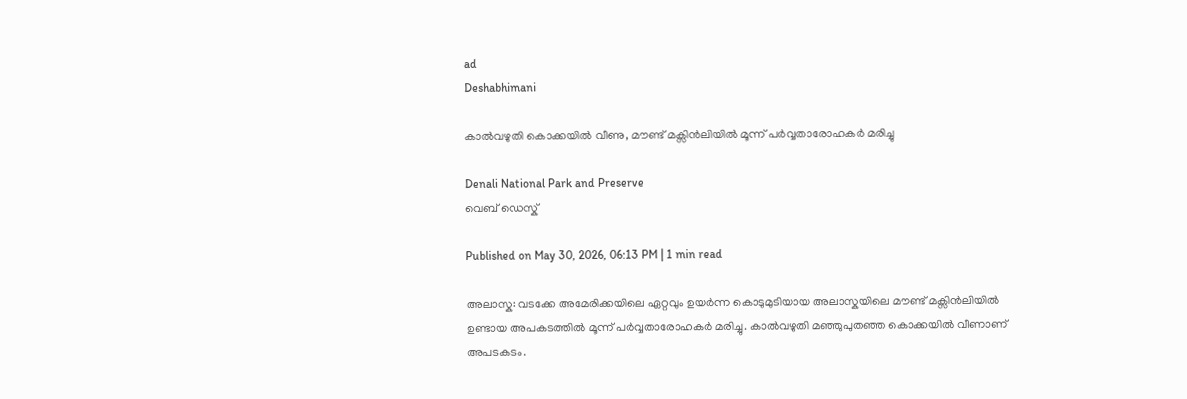ad
Deshabhimani

കാൽവഴുതി കൊക്കയിൽ വീണു, മൗണ്ട് മക്സിൻലിയിൽ മൂന്ന് പര്‍വ്വതാരോഹകര്‍ മരിച്ചു

Denali National Park and Preserve
വെബ് ഡെസ്ക്

Published on May 30, 2026, 06:13 PM | 1 min read

അലാസ്ക: വടക്കേ അമേരിക്കയിലെ ഏറ്റവും ഉയർന്ന കൊടുമുടിയായ അലാസ്കയിലെ മൗണ്ട് മക്സിൻലിയിൽ ഉണ്ടായ അപകടത്തിൽ മൂന്ന് പർവ്വതാരോഹകർ മരിച്ചു. കാൽവഴുതി മഞ്ഞുപുതഞ്ഞ കൊക്കയിൽ വീണാണ് അപടകടം.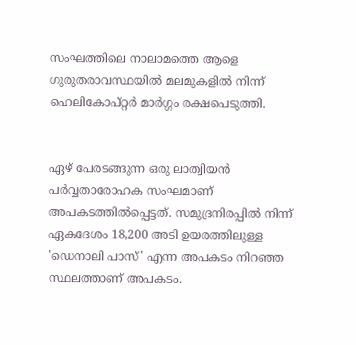സംഘത്തിലെ നാലാമത്തെ ആളെ ഗുരുതരാവസ്ഥയിൽ മലമുകളിൽ നിന്ന് ഹെലികോപ്റ്റർ മാർഗ്ഗം രക്ഷപെടുത്തി.


ഏഴ് പേരടങ്ങുന്ന ഒരു ലാത്വിയൻ പർവ്വതാരോഹക സംഘമാണ് അപകടത്തിൽപ്പെട്ടത്. സമുദ്രനിരപ്പിൽ നിന്ന് ഏകദേശം 18,200 അടി ഉയരത്തിലുള്ള 'ഡെനാലി പാസ്' എന്ന അപകടം നിറഞ്ഞ സ്ഥലത്താണ് അപകടം.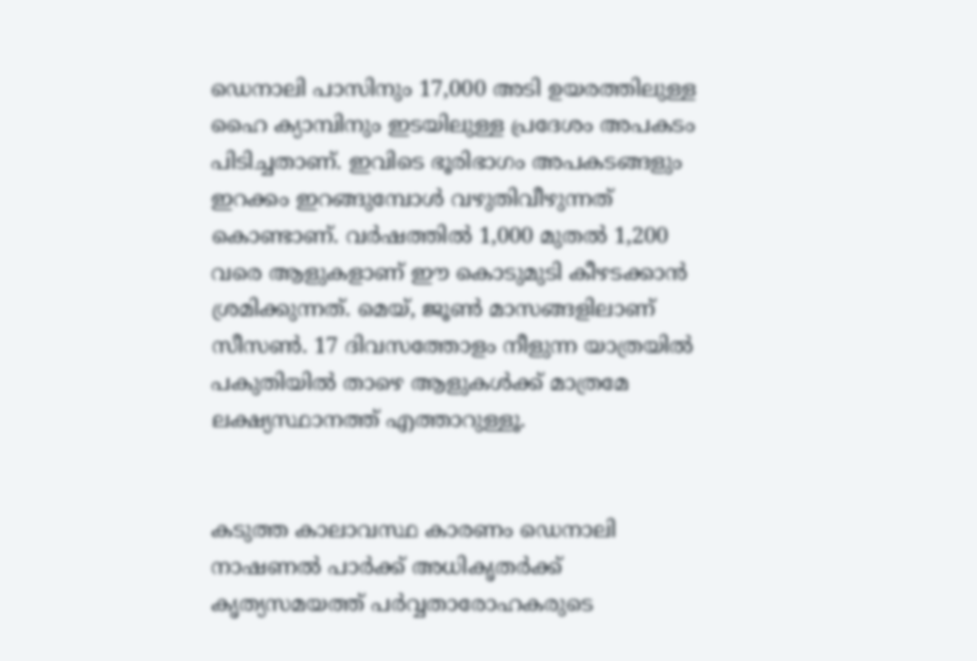ഡെനാലി പാസിനും 17,000 അടി ഉയരത്തിലുള്ള ഹൈ ക്യാമ്പിനും ഇടയിലുള്ള പ്രദേശം അപകടം പിടിച്ചതാണ്. ഇവിടെ ഭൂരിഭാഗം അപകടങ്ങളും ഇറക്കം ഇറങ്ങുമ്പോൾ വഴുതിവീഴുന്നത് കൊണ്ടാണ്. വർഷത്തിൽ 1,000 മുതൽ 1,200 വരെ ആളുകളാണ് ഈ കൊടുമുടി കീഴടക്കാൻ ശ്രമിക്കുന്നത്. മെയ്, ജൂൺ മാസങ്ങളിലാണ് സീസൺ. 17 ദിവസത്തോളം നീളുന്ന യാത്രയിൽ പകുതിയിൽ താഴെ ആളുകൾക്ക് മാത്രമേ ലക്ഷ്യസ്ഥാനത്ത് എത്താറുള്ളൂ.


കടുത്ത കാലാവസ്ഥ കാരണം ഡെനാലി നാഷണൽ പാർക്ക് അധികൃതർക്ക് കൃത്യസമയത്ത് പർവ്വതാരോഹകരുടെ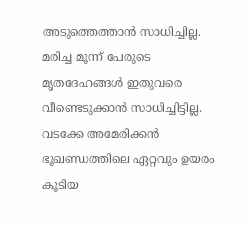അടുത്തെത്താൻ സാധിച്ചില്ല. മരിച്ച മൂന്ന് പേരുടെ മൃതദേഹങ്ങൾ ഇതുവരെ വീണ്ടെടുക്കാൻ സാധിച്ചിട്ടില്ല. വടക്കേ അമേരിക്കൻ ഭൂഖണ്ഡത്തിലെ ഏറ്റവും ഉയരം കൂടിയ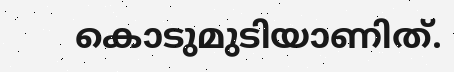കൊടുമുടിയാണിത്.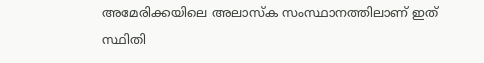അമേരിക്കയിലെ അലാസ്ക സംസ്ഥാനത്തിലാണ് ഇത് സ്ഥിതി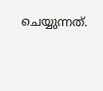ചെയ്യുന്നത്.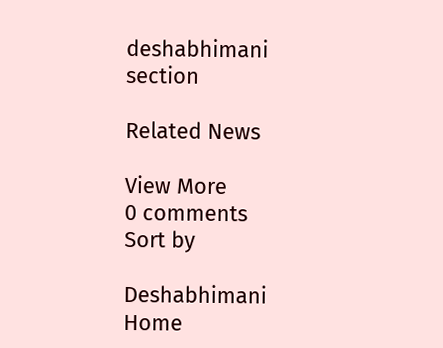deshabhimani section

Related News

View More
0 comments
Sort by

Deshabhimani
Home